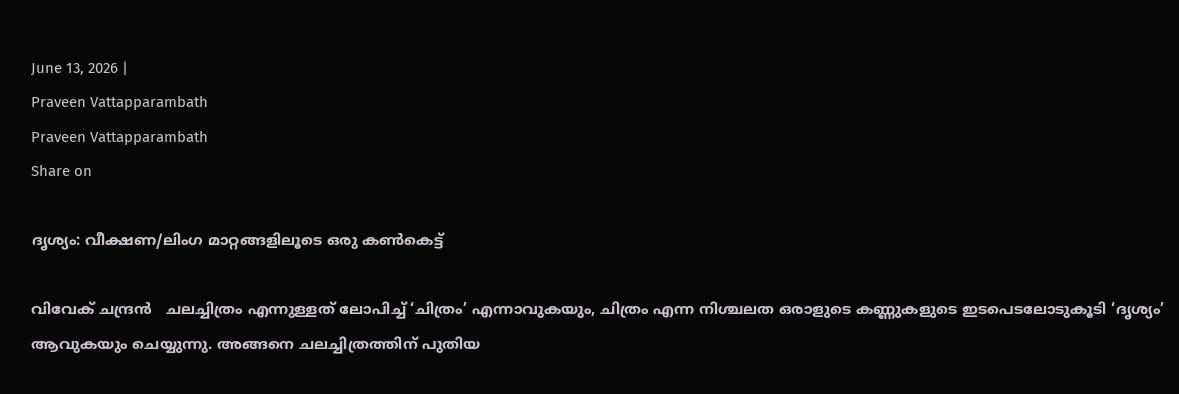June 13, 2026 |
Praveen Vattapparambath
Praveen Vattapparambath
Share on

ദൃശ്യം: വീക്ഷണ/ലിംഗ മാറ്റങ്ങളിലൂടെ ഒരു കണ്‍കെട്ട്

വിവേക് ചന്ദ്രന്‍   ചലച്ചിത്രം എന്നുള്ളത് ലോപിച്ച് ‘ചിത്രം’ എന്നാവുകയും, ചിത്രം എന്ന നിശ്ചലത ഒരാളുടെ കണ്ണുകളുടെ ഇടപെടലോടുകൂടി ‘ദൃശ്യം’ ആവുകയും ചെയ്യുന്നു. അങ്ങനെ ചലച്ചിത്രത്തിന് പുതിയ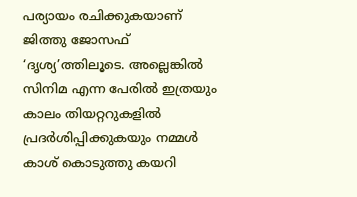പര്യായം രചിക്കുകയാണ് ജിത്തു ജോസഫ്‌ ‘ദൃശ്യ’ത്തിലൂടെ. അല്ലെങ്കില്‍ സിനിമ എന്ന പേരില്‍ ഇത്രയും കാലം തിയറ്ററുകളില്‍ പ്രദര്‍ശിപ്പിക്കുകയും നമ്മള്‍ കാശ് കൊടുത്തു കയറി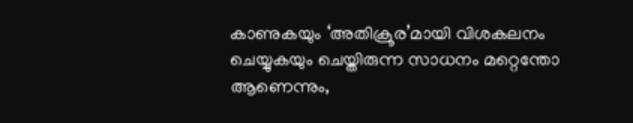കാണുകയും ‘അതിക്രൂര’മായി വിശകലനം ചെയ്യുകയും ചെയ്തിരുന്ന സാധനം മറ്റെന്തോ ആണെന്നും,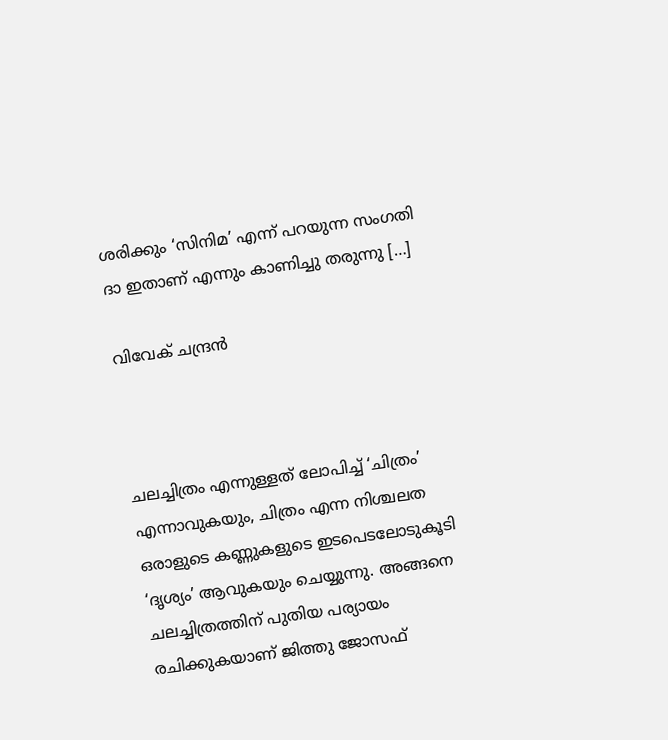ശരിക്കും ‘സിനിമ’ എന്ന് പറയുന്ന സംഗതി ദാ ഇതാണ് എന്നും കാണിച്ചു തരുന്നു […]

വിവേക് ചന്ദ്രന്‍



ചലച്ചിത്രം എന്നുള്ളത് ലോപിച്ച് ‘ചിത്രം’ എന്നാവുകയും, ചിത്രം എന്ന നിശ്ചലത ഒരാളുടെ കണ്ണുകളുടെ ഇടപെടലോടുകൂടി ‘ദൃശ്യം’ ആവുകയും ചെയ്യുന്നു. അങ്ങനെ ചലച്ചിത്രത്തിന് പുതിയ പര്യായം രചിക്കുകയാണ് ജിത്തു ജോസഫ്‌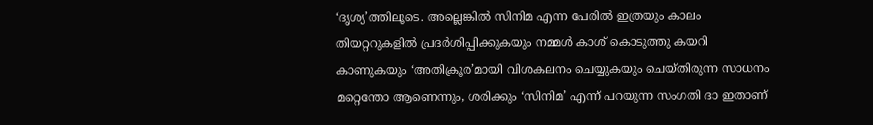‘ദൃശ്യ’ത്തിലൂടെ. അല്ലെങ്കില്‍ സിനിമ എന്ന പേരില്‍ ഇത്രയും കാലം തിയറ്ററുകളില്‍ പ്രദര്‍ശിപ്പിക്കുകയും നമ്മള്‍ കാശ് കൊടുത്തു കയറി കാണുകയും ‘അതിക്രൂര’മായി വിശകലനം ചെയ്യുകയും ചെയ്തിരുന്ന സാധനം മറ്റെന്തോ ആണെന്നും, ശരിക്കും ‘സിനിമ’ എന്ന് പറയുന്ന സംഗതി ദാ ഇതാണ്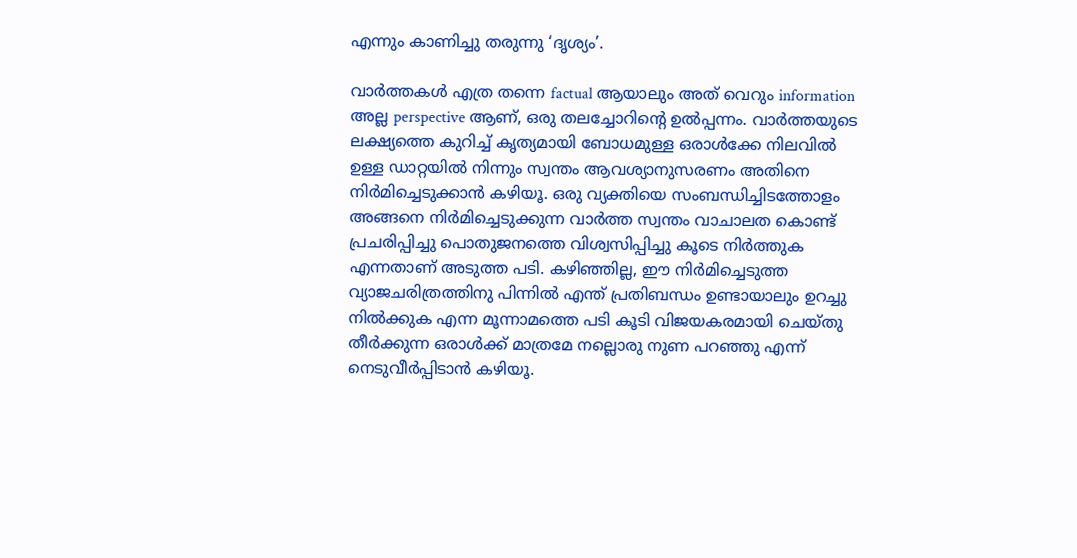എന്നും കാണിച്ചു തരുന്നു ‘ദൃശ്യം’.

വാര്‍ത്തകള്‍ എത്ര തന്നെ factual ആയാലും അത് വെറും information അല്ല perspective ആണ്, ഒരു തലച്ചോറിന്‍റെ ഉല്‍പ്പന്നം. വാര്‍ത്ത‍യുടെ ലക്ഷ്യത്തെ കുറിച്ച് കൃത്യമായി ബോധമുള്ള ഒരാള്‍ക്കേ നിലവില്‍ ഉള്ള ഡാറ്റയില്‍ നിന്നും സ്വന്തം ആവശ്യാനുസരണം അതിനെ നിര്‍മിച്ചെടുക്കാന്‍ കഴിയൂ. ഒരു വ്യക്തിയെ സംബന്ധിച്ചിടത്തോളം അങ്ങനെ നിര്‍മിച്ചെടുക്കുന്ന വാര്‍ത്ത സ്വന്തം വാചാലത കൊണ്ട് പ്രചരിപ്പിച്ചു പൊതുജനത്തെ വിശ്വസിപ്പിച്ചു കൂടെ നിര്‍ത്തുക എന്നതാണ് അടുത്ത പടി. കഴിഞ്ഞില്ല, ഈ നിര്‍മിച്ചെടുത്ത വ്യാജചരിത്രത്തിനു പിന്നില്‍ എന്ത് പ്രതിബന്ധം ഉണ്ടായാലും ഉറച്ചു നില്‍ക്കുക എന്ന മൂന്നാമത്തെ പടി കൂടി വിജയകരമായി ചെയ്തു തീര്‍ക്കുന്ന ഒരാള്‍ക്ക്‌ മാത്രമേ നല്ലൊരു നുണ പറഞ്ഞു എന്ന് നെടുവീര്‍പ്പിടാന്‍ കഴിയൂ.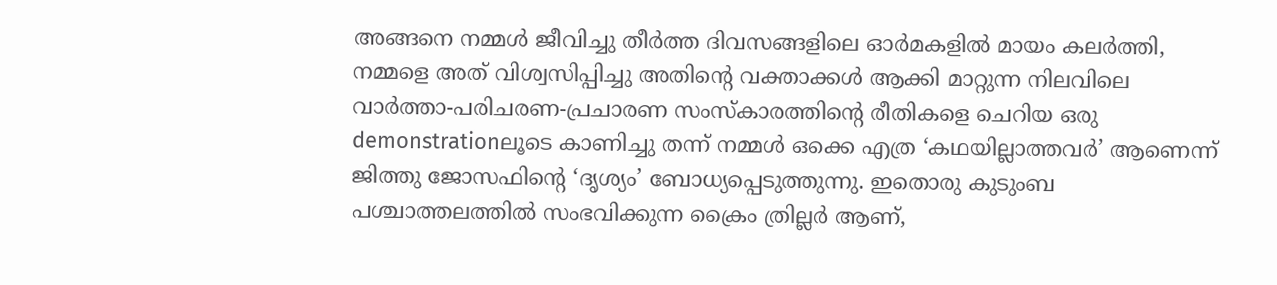അങ്ങനെ നമ്മള്‍ ജീവിച്ചു തീര്‍ത്ത ദിവസങ്ങളിലെ ഓര്‍മകളില്‍ മായം കലര്‍ത്തി, നമ്മളെ അത് വിശ്വസിപ്പിച്ചു അതിന്‍റെ വക്താക്കള്‍ ആക്കി മാറ്റുന്ന നിലവിലെ വാര്‍ത്താ-പരിചരണ-പ്രചാരണ സംസ്കാരത്തിന്‍റെ രീതികളെ ചെറിയ ഒരു demonstrationലൂടെ കാണിച്ചു തന്ന് നമ്മള്‍ ഒക്കെ എത്ര ‘കഥയില്ലാത്തവര്‍’ ആണെന്ന് ജിത്തു ജോസഫിന്‍റെ ‘ദൃശ്യം’ ബോധ്യപ്പെടുത്തുന്നു. ഇതൊരു കുടുംബ പശ്ചാത്തലത്തില്‍ സംഭവിക്കുന്ന ക്രൈം ത്രില്ലര്‍ ആണ്,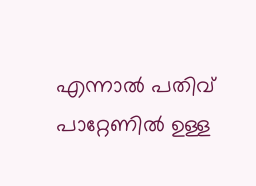എന്നാല്‍ പതിവ് പാറ്റേണില്‍ ഉള്ള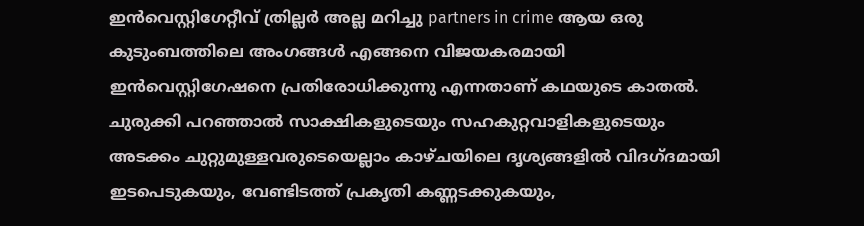ഇന്‍വെസ്റ്റിഗേറ്റീവ് ത്രില്ലര്‍ അല്ല മറിച്ചു partners in crime ആയ ഒരു കുടുംബത്തിലെ അംഗങ്ങള്‍ എങ്ങനെ വിജയകരമായി ഇന്‍വെസ്റ്റിഗേഷനെ പ്രതിരോധിക്കുന്നു എന്നതാണ് കഥയുടെ കാതല്‍. ചുരുക്കി പറഞ്ഞാല്‍ സാക്ഷികളുടെയും സഹകുറ്റവാളികളുടെയും അടക്കം ചുറ്റുമുള്ളവരുടെയെല്ലാം കാഴ്ചയിലെ ദൃശ്യങ്ങളില്‍ വിദഗ്ദമായി ഇടപെടുകയും, വേണ്ടിടത്ത് പ്രകൃതി കണ്ണടക്കുകയും,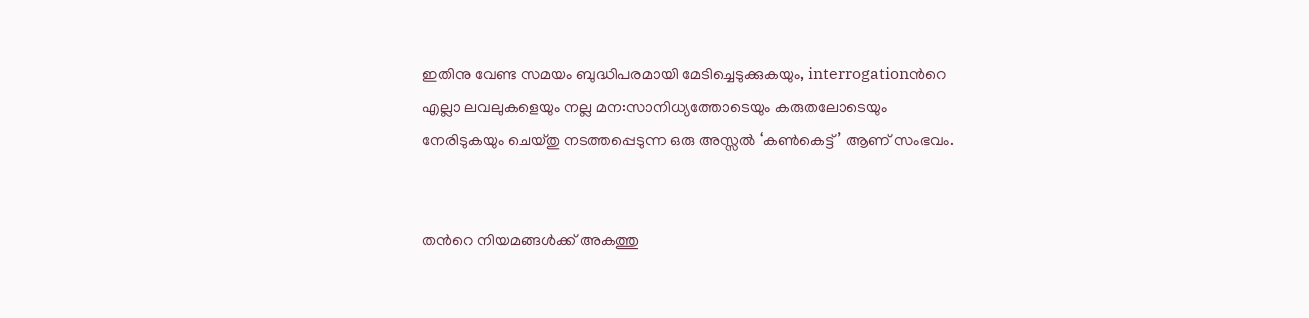ഇതിനു വേണ്ട സമയം ബുദ്ധിപരമായി മേടിച്ചെടുക്കുകയും, interrogationന്‍റെ എല്ലാ ലവലുകളെയും നല്ല മന:സാനിധ്യത്തോടെയും കരുതലോടെയും നേരിടുകയും ചെയ്തു നടത്തപ്പെടുന്ന ഒരു അസ്സല്‍ ‘കണ്‍കെട്ട്’ ആണ് സംഭവം.


തന്‍റെ നിയമങ്ങള്‍ക്ക് അകത്തു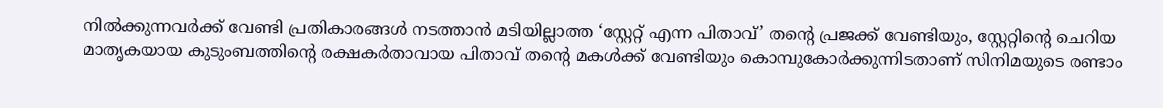നില്‍ക്കുന്നവര്‍ക്ക് വേണ്ടി പ്രതികാരങ്ങള്‍ നടത്താന്‍ മടിയില്ലാത്ത ‘സ്റ്റേറ്റ് എന്ന പിതാവ്’ തന്‍റെ പ്രജക്ക് വേണ്ടിയും, സ്റ്റേറ്റിന്‍റെ ചെറിയ മാതൃകയായ കുടുംബത്തിന്‍റെ രക്ഷകര്‍താവായ പിതാവ് തന്‍റെ മകള്‍ക്ക് വേണ്ടിയും കൊമ്പുകോര്‍ക്കുന്നിടതാണ് സിനിമയുടെ രണ്ടാം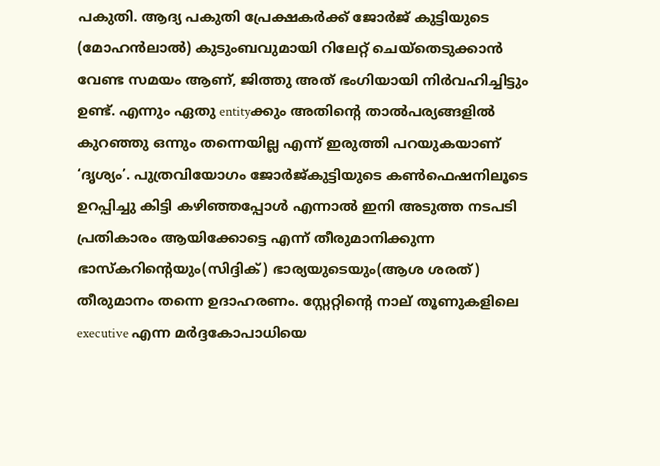പകുതി. ആദ്യ പകുതി പ്രേക്ഷകര്‍ക്ക് ജോര്‍ജ് കുട്ടിയുടെ (മോഹന്‍ലാല്‍) കുടുംബവുമായി റിലേറ്റ് ചെയ്തെടുക്കാന്‍ വേണ്ട സമയം ആണ്, ജിത്തു അത് ഭംഗിയായി നിര്‍വഹിച്ചിട്ടും ഉണ്ട്. എന്നും ഏതു entityക്കും അതിന്‍റെ താല്‍പര്യങ്ങളില്‍ കുറഞ്ഞു ഒന്നും തന്നെയില്ല എന്ന്‍ ഇരുത്തി പറയുകയാണ്‌ ‘ദൃശ്യം’. പുത്രവിയോഗം ജോര്‍ജ്കുട്ടിയുടെ കണ്‍ഫെഷനിലൂടെ ഉറപ്പിച്ചു കിട്ടി കഴിഞ്ഞപ്പോള്‍ എന്നാല്‍ ഇനി അടുത്ത നടപടി പ്രതികാരം ആയിക്കോട്ടെ എന്ന് തീരുമാനിക്കുന്ന ഭാസ്കറിന്‍റെയും(സിദ്ദിക്) ഭാര്യയുടെയും(ആശ ശരത്)  തീരുമാനം തന്നെ ഉദാഹരണം. സ്റ്റേറ്റിന്‍റെ നാല് തൂണുകളിലെ executive എന്ന മര്‍ദ്ദകോപാധിയെ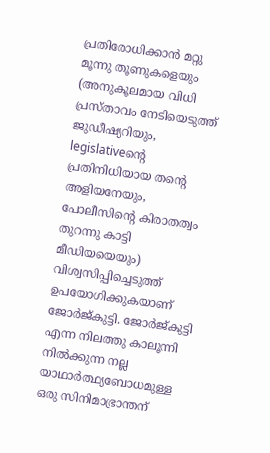പ്രതിരോധിക്കാന്‍ മറ്റു മൂന്നു തൂണുകളെയും (അനുകൂലമായ വിധി പ്രസ്താവം നേടിയെടുത്ത് ജുഡീഷ്യറിയും, legislativeന്‍റെ പ്രതിനിധിയായ തന്‍റെ അളിയനേയും, പോലീസിന്‍റെ കിരാതത്വം തുറന്നു കാട്ടി മീഡിയയെയും) വിശ്വസിപ്പിച്ചെടുത്ത് ഉപയോഗിക്കുകയാണ് ജോര്‍ജ്കുട്ടി. ജോര്‍ജ്കുട്ടി എന്ന നിലത്തു കാലൂന്നി നില്‍ക്കുന്ന നല്ല യാഥാര്‍ത്ഥ്യബോധമുള്ള ഒരു സിനിമാഭ്രാന്തന്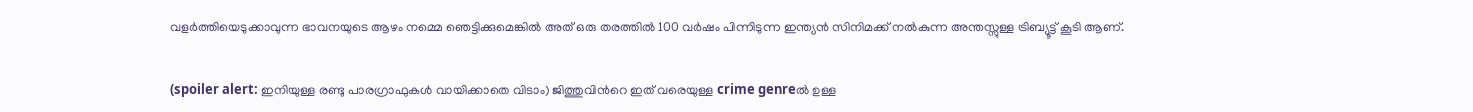വളര്‍ത്തിയെടുക്കാവുന്ന ഭാവനയുടെ ആഴം നമ്മെ ഞെട്ടിക്കുമെങ്കില്‍ അത് ഒരു തരത്തില്‍ 100 വര്‍ഷം പിന്നിടുന്ന ഇന്ത്യന്‍ സിനിമക്ക് നല്‍കുന്ന അന്തസ്സുള്ള ട്രിബ്യൂട്ട് കൂടി ആണ്.


(spoiler alert: ഇനിയുള്ള രണ്ടു പാരഗ്രാഫുകള്‍ വായിക്കാതെ വിടാം) ജിത്തുവിന്‍റെ ഇത് വരെയുള്ള crime genreല്‍ ഉള്ള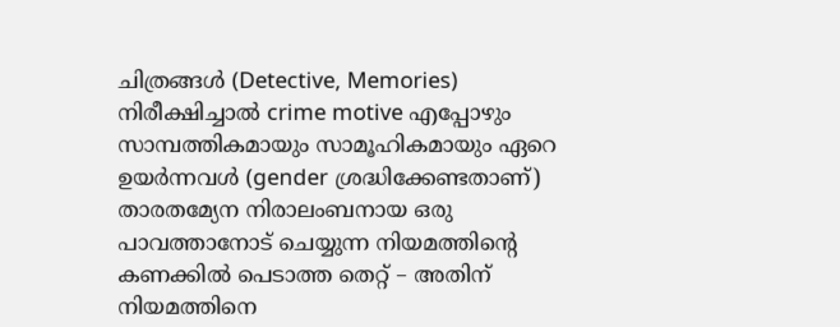ചിത്രങ്ങള്‍ (Detective, Memories) നിരീക്ഷിച്ചാല്‍ crime motive എപ്പോഴും സാമ്പത്തികമായും സാമൂഹികമായും ഏറെ ഉയര്‍ന്നവള്‍ (gender ശ്രദ്ധിക്കേണ്ടതാണ്) താരതമ്യേന നിരാലംബനായ ഒരു പാവത്താനോട്‌ ചെയ്യുന്ന നിയമത്തിന്‍റെ കണക്കില്‍ പെടാത്ത തെറ്റ് – അതിന് നിയമത്തിനെ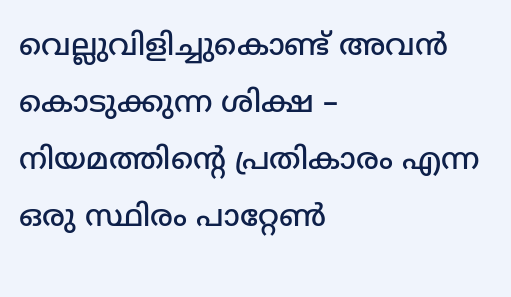വെല്ലുവിളിച്ചുകൊണ്ട് അവന്‍ കൊടുക്കുന്ന ശിക്ഷ – നിയമത്തിന്‍റെ പ്രതികാരം എന്ന ഒരു സ്ഥിരം പാറ്റേണ്‍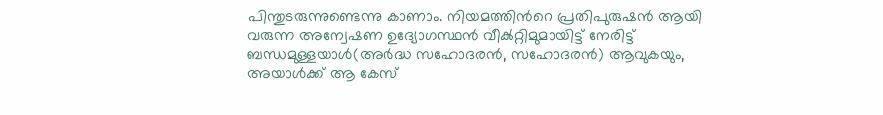പിന്തുടരുന്നുണ്ടെന്നു കാണാം. നിയമത്തിന്‍റെ പ്രതിപുരുഷന്‍ ആയി വരുന്ന അന്വേഷണ ഉദ്യോഗസ്ഥന്‍ വീക്‍റ്റിമുമായിട്ട് നേരിട്ട് ബന്ധമുള്ളയാള്‍(അര്‍ദ്ധ സഹോദരന്‍, സഹോദരന്‍) ആവുകയും, അയാള്‍ക്ക് ആ കേസ്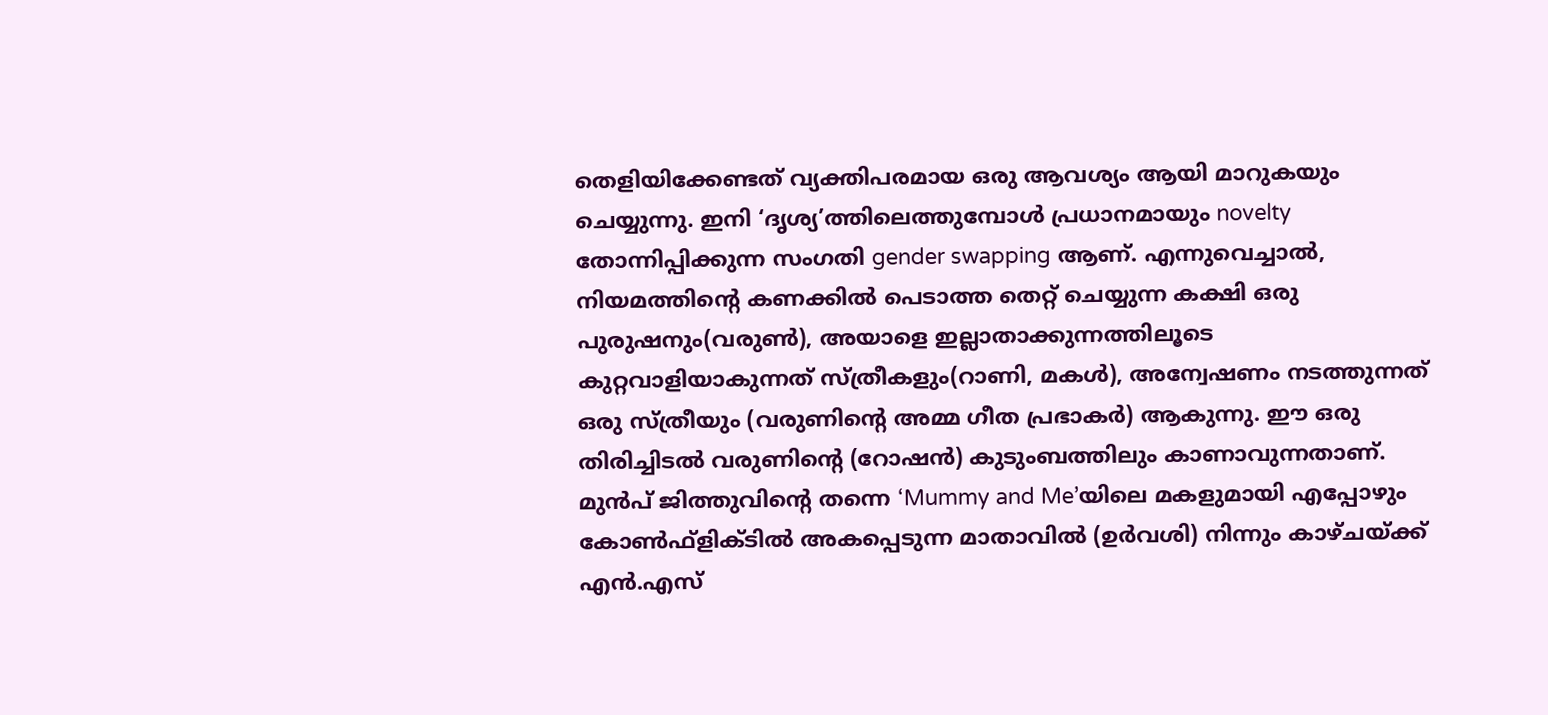തെളിയിക്കേണ്ടത് വ്യക്തിപരമായ ഒരു ആവശ്യം ആയി മാറുകയും ചെയ്യുന്നു. ഇനി ‘ദൃശ്യ’ത്തിലെത്തുമ്പോള്‍ പ്രധാനമായും novelty തോന്നിപ്പിക്കുന്ന സംഗതി gender swapping ആണ്. എന്നുവെച്ചാല്‍, നിയമത്തിന്‍റെ കണക്കില്‍ പെടാത്ത തെറ്റ് ചെയ്യുന്ന കക്ഷി ഒരു പുരുഷനും(വരുണ്‍), അയാളെ ഇല്ലാതാക്കുന്നത്തിലൂടെ കുറ്റവാളിയാകുന്നത് സ്ത്രീകളും(റാണി, മകള്‍), അന്വേഷണം നടത്തുന്നത് ഒരു സ്ത്രീയും (വരുണിന്‍റെ അമ്മ ഗീത പ്രഭാകര്‍) ആകുന്നു. ഈ ഒരു തിരിച്ചിടല്‍ വരുണിന്‍റെ (റോഷന്‍) കുടുംബത്തിലും കാണാവുന്നതാണ്. മുന്‍പ് ജിത്തുവിന്‍റെ തന്നെ ‘Mummy and Me’യിലെ മകളുമായി എപ്പോഴും കോണ്‍ഫ്ളിക്ടില്‍ അകപ്പെടുന്ന മാതാവില്‍ (ഉര്‍വശി) നിന്നും കാഴ്ചയ്ക്ക് എന്‍.എസ്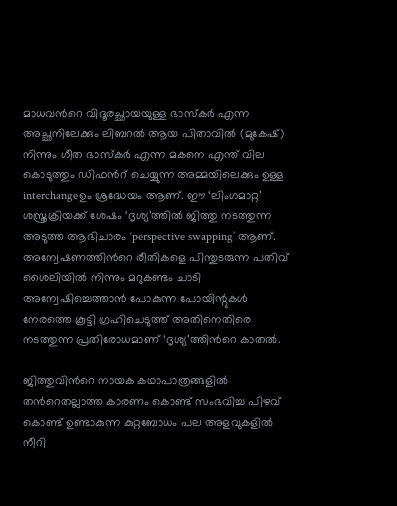മാധവന്‍റെ വിദൂരച്ഛായയുള്ള ഭാസ്കര്‍ എന്ന അച്ഛനിലേക്കും ലിബറല്‍ ആയ പിതാവില്‍ (മുകേഷ്) നിന്നും ഗീത ഭാസ്കര്‍ എന്ന മകനെ എന്ത് വില കൊടുത്തും ഡിഫന്‍റ് ചെയ്യുന്ന അമ്മയിലെക്കും ഉള്ള interchangeഉം ശ്രദ്ധേയം ആണ്. ഈ ‘ലിംഗമാറ്റ’ ശസ്ത്രക്രിയക്ക് ശേഷം ‘ദൃശ്യ’ത്തില്‍ ജിത്തു നടത്തുന്ന അടുത്ത ആഭിചാരം ‘perspective swapping’ ആണ്. അന്വേഷണത്തിന്‍റെ രീതികളെ പിന്തുടരുന്ന പതിവ് ശൈലിയില്‍ നിന്നും മറുകണ്ടം ചാടി അന്വേഷിച്ചെത്താന്‍ പോകുന്ന പോയിന്റുകള്‍ നേരത്തെ കൂട്ടി ഗ്രഹിചെടുത്ത് അതിനെതിരെ നടത്തുന്ന പ്രതിരോധമാണ് ‘ദൃശ്യ’ത്തിന്‍റെ കാതല്‍.

ജിത്തുവിന്‍റെ നായക കഥാപാത്രങ്ങളില്‍ തന്‍റെതല്ലാത്ത കാരണം കൊണ്ട് സംഭവിച്ച പിഴവ് കൊണ്ട് ഉണ്ടാകുന്ന കുറ്റബോധം പല അളവുകളില്‍ നീറി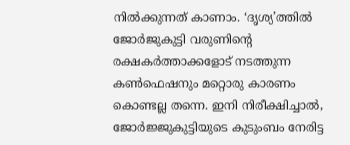നില്‍ക്കുന്നത് കാണാം. ‘ദൃശ്യ’ത്തില്‍ ജോര്‍ജുകുട്ടി വരുണിന്‍റെ രക്ഷകര്‍ത്താക്കളോട് നടത്തുന്ന കണ്‍ഫെഷനും മറ്റൊരു കാരണം കൊണ്ടല്ല തന്നെ. ഇനി നിരീക്ഷിച്ചാല്‍, ജോര്‍ജ്ജുകുട്ടിയുടെ കുടുംബം നേരിട്ട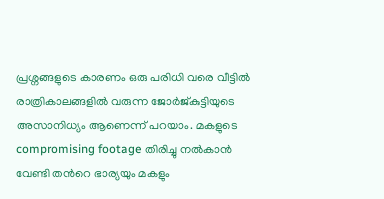പ്രശ്നങ്ങളുടെ കാരണം ഒരു പരിധി വരെ വീട്ടില്‍ രാത്രികാലങ്ങളില്‍ വരുന്ന ജോര്‍ജ്കുട്ടിയുടെ അസാനിധ്യം ആണെന്ന് പറയാം. മകളുടെ compromising footage തിരിച്ചു നല്‍കാന്‍ വേണ്ടി തന്‍റെ ഭാര്യയും മകളും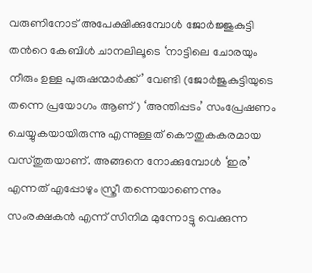വരുണിനോട് അപേക്ഷിക്കുമ്പോള്‍ ജോര്‍ജ്ജുകുട്ടി തന്‍റെ കേബിള്‍ ചാനലിലൂടെ ‘നാട്ടിലെ ചോരയും നീരും ഉള്ള പുരുഷന്മാര്‍ക്ക്’ വേണ്ടി (ജോര്‍ജുകുട്ടിയുടെ തന്നെ പ്രയോഗം ആണ്) ‘അന്തിപ്പടം’ സംപ്രേഷണം ചെയ്യുകയായിരുന്നു എന്നുള്ളത് കൌതുകകരമായ വസ്തുതയാണ്. അങ്ങനെ നോക്കുമ്പോള്‍ ‘ഇര’ എന്നത് എപ്പോഴും സ്ത്രീ തന്നെയാണെന്നും സംരക്ഷകന്‍ എന്ന് സിനിമ മുന്നോട്ടു വെക്കുന്ന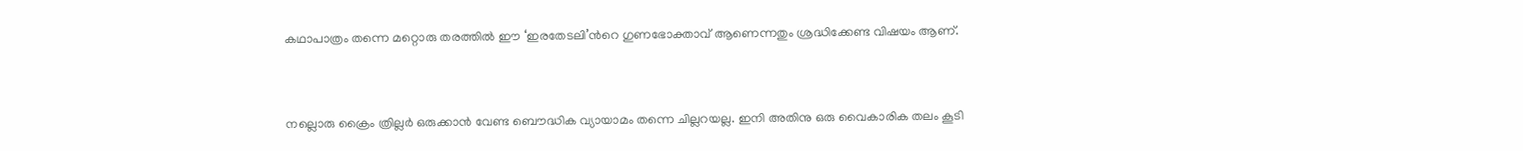കഥാപാത്രം തന്നെ മറ്റൊരു തരത്തില്‍ ഈ ‘ഇരതേടലി’ന്‍റെ ഗുണഭോക്താവ് ആണെന്നതും ശ്രദ്ധിക്കേണ്ട വിഷയം ആണ്.


നല്ലൊരു ക്രൈം ത്രില്ലര്‍ ഒരുക്കാന്‍ വേണ്ട ബൌദ്ധിക വ്യായാമം തന്നെ ചില്ലറയല്ല. ഇനി അതിനു ഒരു വൈകാരിക തലം കൂടി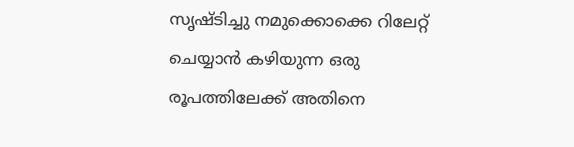സൃഷ്ടിച്ചു നമുക്കൊക്കെ റിലേറ്റ് ചെയ്യാന്‍ കഴിയുന്ന ഒരു രൂപത്തിലേക്ക് അതിനെ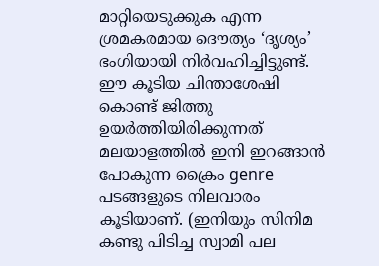മാറ്റിയെടുക്കുക എന്ന ശ്രമകരമായ ദൌത്യം ‘ദൃശ്യം’ ഭംഗിയായി നിര്‍വഹിച്ചിട്ടുണ്ട്. ഈ കൂടിയ ചിന്താശേഷി കൊണ്ട് ജിത്തു ഉയര്‍ത്തിയിരിക്കുന്നത് മലയാളത്തില്‍ ഇനി ഇറങ്ങാന്‍ പോകുന്ന ക്രൈം genre പടങ്ങളുടെ നിലവാരം കൂടിയാണ്. (ഇനിയും സിനിമ കണ്ടു പിടിച്ച സ്വാമി പല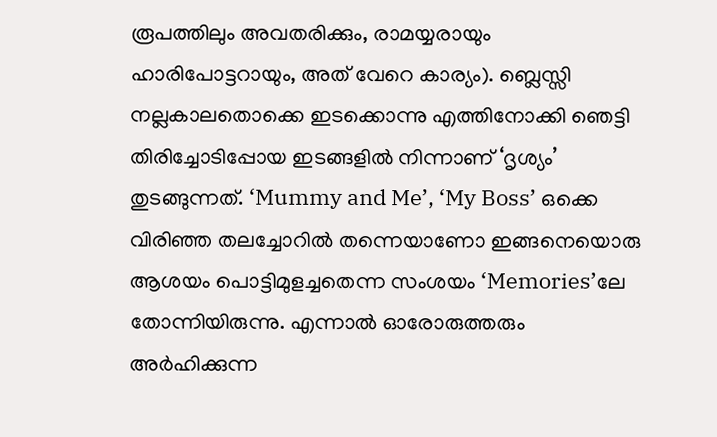രൂപത്തിലും അവതരിക്കും, രാമയ്യരായും ഹാരിപോട്ടറായും, അത് വേറെ കാര്യം). ബ്ലെസ്സി നല്ലകാലതൊക്കെ ഇടക്കൊന്നു എത്തിനോക്കി ഞെട്ടി തിരിച്ചോടിപ്പോയ ഇടങ്ങളില്‍ നിന്നാണ് ‘ദൃശ്യം’ തുടങ്ങുന്നത്. ‘Mummy and Me’, ‘My Boss’ ഒക്കെ വിരിഞ്ഞ തലച്ചോറില്‍ തന്നെയാണോ ഇങ്ങനെയൊരു ആശയം പൊട്ടിമുളച്ചതെന്ന സംശയം ‘Memories’ലേ തോന്നിയിരുന്നു. എന്നാല്‍ ഓരോരുത്തരും അര്‍ഹിക്കുന്ന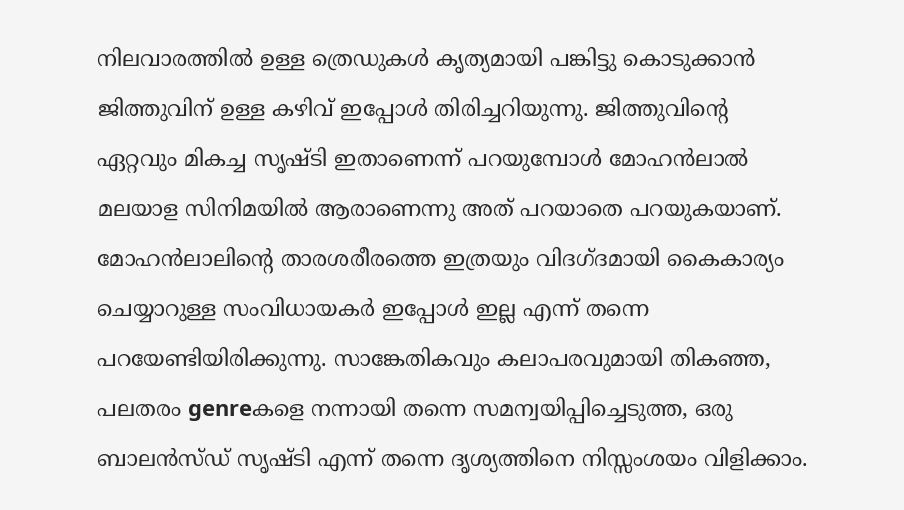നിലവാരത്തില്‍ ഉള്ള ത്രെഡുകള്‍ കൃത്യമായി പങ്കിട്ടു കൊടുക്കാന്‍ ജിത്തുവിന് ഉള്ള കഴിവ് ഇപ്പോള്‍ തിരിച്ചറിയുന്നു. ജിത്തുവിന്‍റെ ഏറ്റവും മികച്ച സൃഷ്ടി ഇതാണെന്ന് പറയുമ്പോള്‍ മോഹന്‍ലാല്‍ മലയാള സിനിമയില്‍ ആരാണെന്നു അത് പറയാതെ പറയുകയാണ്‌. മോഹന്‍ലാലിന്‍റെ താരശരീരത്തെ ഇത്രയും വിദഗ്ദമായി കൈകാര്യം ചെയ്യാറുള്ള സംവിധായകര്‍ ഇപ്പോള്‍ ഇല്ല എന്ന് തന്നെ പറയേണ്ടിയിരിക്കുന്നു. സാങ്കേതികവും കലാപരവുമായി തികഞ്ഞ, പലതരം genreകളെ നന്നായി തന്നെ സമന്വയിപ്പിച്ചെടുത്ത, ഒരു ബാലന്‍സ്ഡ് സൃഷ്ടി എന്ന് തന്നെ ദൃശ്യത്തിനെ നിസ്സംശയം വിളിക്കാം.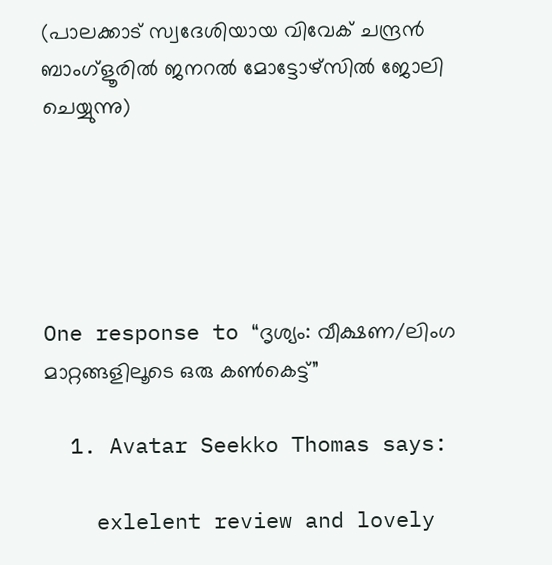(പാലക്കാട് സ്വദേശിയായ വിവേക് ചന്ദ്രന്‍ ബാംഗ്ളൂരില്‍ ജനറല്‍ മോട്ടോഴ്സില്‍ ജോലി ചെയ്യുന്നു)





One response to “ദൃശ്യം: വീക്ഷണ/ലിംഗ മാറ്റങ്ങളിലൂടെ ഒരു കണ്‍കെട്ട്”

  1. Avatar Seekko Thomas says:

    exlelent review and lovely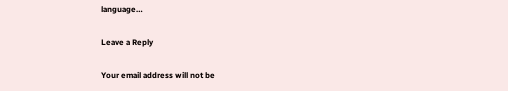language…

Leave a Reply

Your email address will not be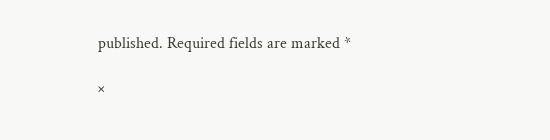published. Required fields are marked *

×